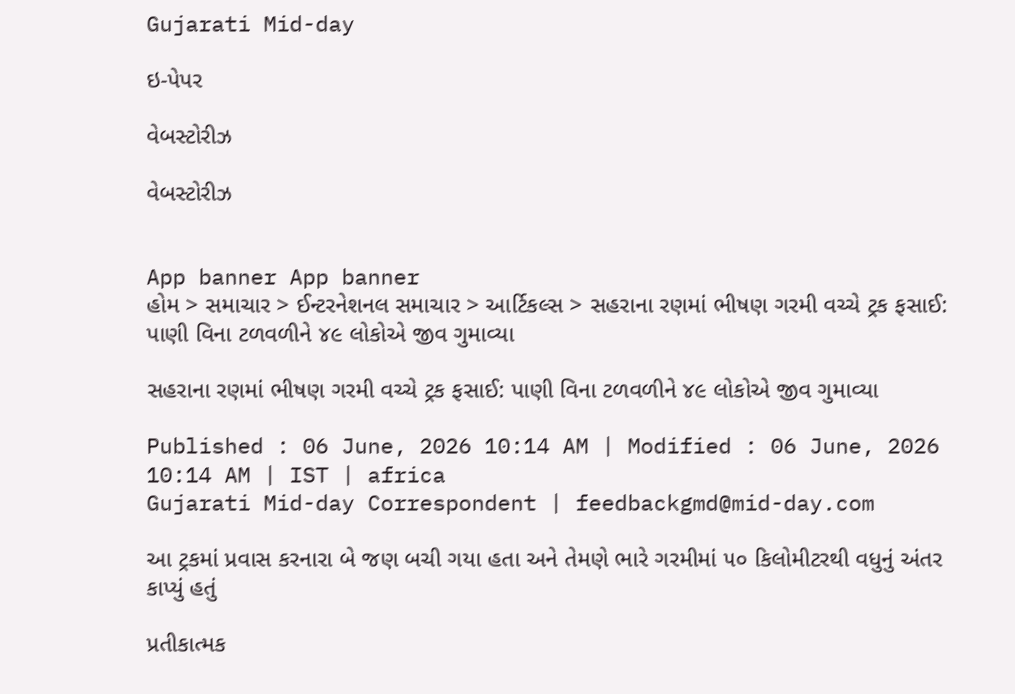Gujarati Mid-day

ઇ-પેપર

વેબસ્ટોરીઝ

વેબસ્ટોરીઝ


App banner App banner
હોમ > સમાચાર > ઈન્ટરનેશનલ સમાચાર > આર્ટિકલ્સ > સહરાના રણમાં ભીષણ ગરમી વચ્ચે ટ્રક ફસાઈ: પાણી વિના ટળવળીને ૪૯ લોકોએ જીવ ગુમાવ્યા

સહરાના રણમાં ભીષણ ગરમી વચ્ચે ટ્રક ફસાઈ: પાણી વિના ટળવળીને ૪૯ લોકોએ જીવ ગુમાવ્યા

Published : 06 June, 2026 10:14 AM | Modified : 06 June, 2026 10:14 AM | IST | africa
Gujarati Mid-day Correspondent | feedbackgmd@mid-day.com

આ ટ્રકમાં પ્રવાસ કરનારા બે જણ બચી ગયા હતા અને તેમણે ભારે ગરમીમાં ૫૦ કિલોમીટરથી વધુનું અંતર કાપ્યું હતું

પ્રતીકાત્મક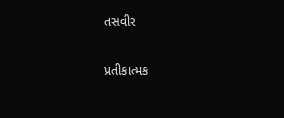તસવીર

પ્રતીકાત્મક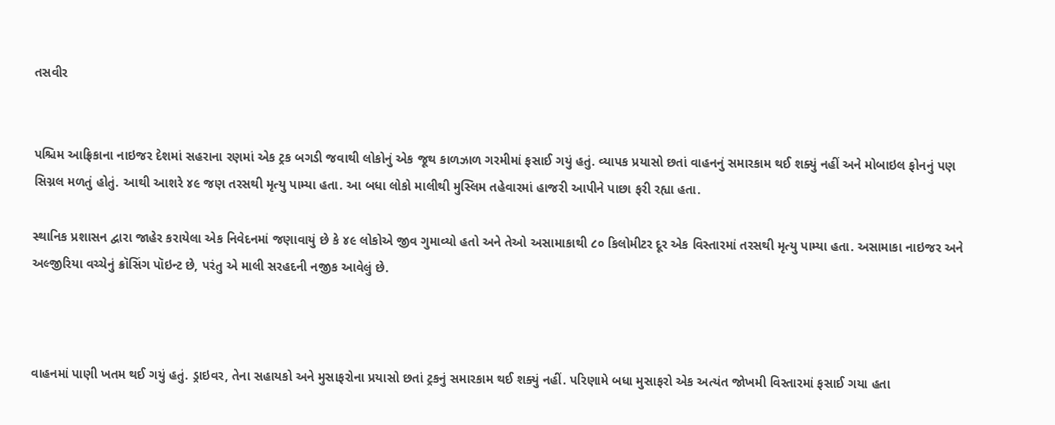તસવીર


પશ્ચિમ આફ્રિકાના નાઇજર દેશમાં સહરાના રણમાં એક ટ્રક બગડી જવાથી લોકોનું એક જૂથ કાળઝાળ ગરમીમાં ફસાઈ ગયું હતું. વ્યાપક પ્રયાસો છતાં વાહનનું સમારકામ થઈ શક્યું નહીં અને મોબાઇલ ફોનનું પણ સિગ્નલ મળતું હોતું. આથી આશરે ૪૯ જણ તરસથી મૃત્યુ પામ્યા હતા. આ બધા લોકો માલીથી મુસ્લિમ તહેવારમાં હાજરી આપીને પાછા ફરી રહ્યા હતા.

સ્થાનિક પ્રશાસન દ્વારા જાહેર કરાયેલા એક નિવેદનમાં જણાવાયું છે કે ૪૯ લોકોએ જીવ ગુમાવ્યો હતો અને તેઓ અસામાકાથી ૮૦ કિલોમીટર દૂર એક વિસ્તારમાં તરસથી મૃત્યુ પામ્યા હતા. અસામાકા નાઇજર અને અલ્જીરિયા વચ્ચેનું ક્રૉસિંગ પૉઇન્ટ છે, પરંતુ એ માલી સરહદની નજીક આવેલું છે.



વાહનમાં પાણી ખતમ થઈ ગયું હતું. ડ્રાઇવર, તેના સહાયકો અને મુસાફરોના પ્રયાસો છતાં ટ્રકનું સમારકામ થઈ શક્યું નહીં. પરિણામે બધા મુસાફરો એક અત્યંત જોખમી વિસ્તારમાં ફસાઈ ગયા હતા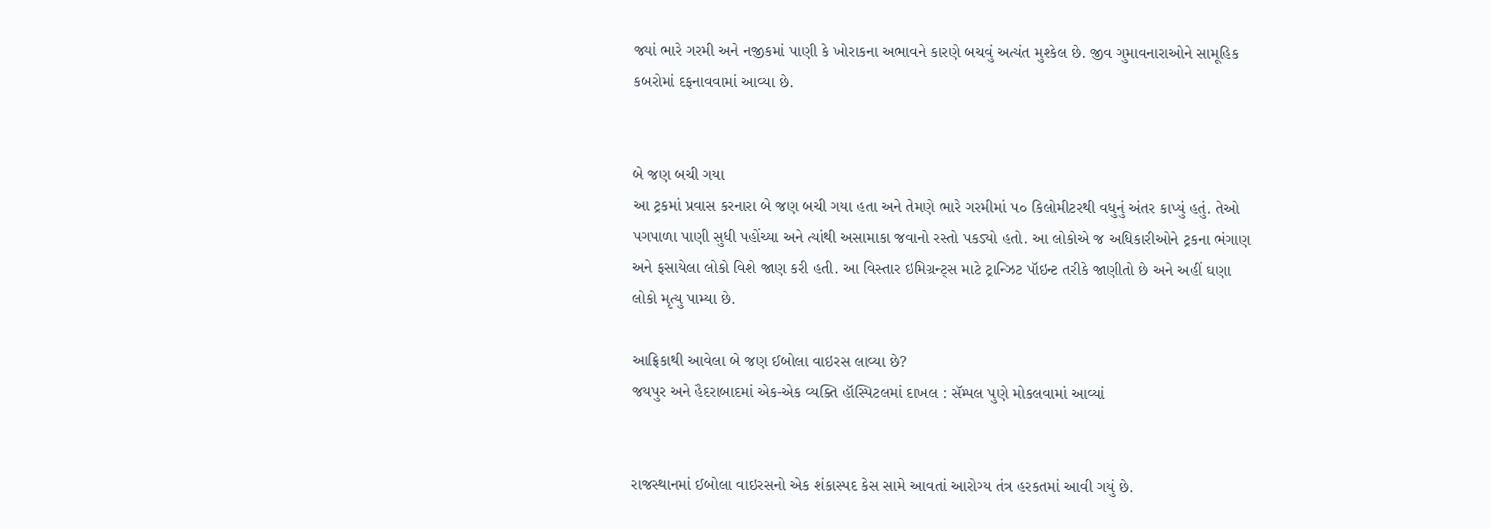જ્યાં ભારે ગરમી અને નજીકમાં પાણી કે ખોરાકના અભાવને કારણે બચવું અત્યંત મુશ્કેલ છે. જીવ ગુમાવનારાઓને સામૂહિક કબરોમાં દફનાવવામાં આવ્યા છે.


બે જણ બચી ગયા
આ ટ્રકમાં પ્રવાસ કરનારા બે જણ બચી ગયા હતા અને તેમણે ભારે ગરમીમાં ૫૦ કિલોમીટરથી વધુનું અંતર કાપ્યું હતું. તેઓ પગપાળા પાણી સુધી પહોંચ્યા અને ત્યાંથી અસામાકા જવાનો રસ્તો પકડ્યો હતો. આ લોકોએ જ અધિકારીઓને ટ્રકના ભંગાણ અને ફસાયેલા લોકો વિશે જાણ કરી હતી. આ વિસ્તાર ઇમિગ્રન્ટ્સ માટે ટ્રાન્ઝિટ પૉઇન્ટ તરીકે જાણીતો છે અને અહીં ઘણા લોકો મૃત્યુ પામ્યા છે.

આફ્રિકાથી આવેલા બે જણ ઈબોલા વાઇરસ લાવ્યા છે?
જયપુર અને હૈદરાબાદમાં એક-એક વ્યક્તિ હૉસ્પિટલમાં દાખલ : સૅમ્પલ પુણે મોકલવામાં આવ્યાં


રાજસ્થાનમાં ઈબોલા વાઇરસનો એક શંકાસ્પદ કેસ સામે આવતાં આરોગ્ય તંત્ર હરકતમાં આવી ગયું છે.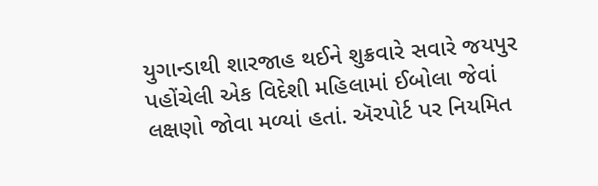યુગાન્ડાથી શારજાહ થઈને શુક્રવારે સવારે જયપુર પહોંચેલી એક વિદેશી મહિલામાં ઈબોલા જેવાં લક્ષણો જોવા મળ્યાં હતાં. ઍરપોર્ટ પર નિયમિત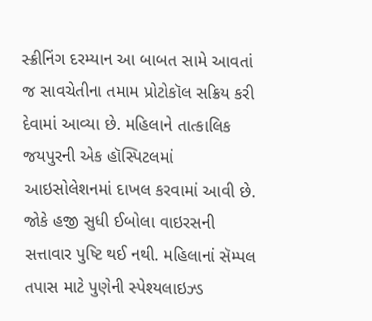સ્ક્રીનિંગ દરમ્યાન આ બાબત સામે આવતાં જ સાવચેતીના તમામ પ્રોટોકૉલ સક્રિય કરી દેવામાં આવ્યા છે. મહિલાને તાત્કાલિક જયપુરની એક હૉસ્પિટલમાં આઇસોલેશનમાં દાખલ કરવામાં આવી છે. જોકે હજી સુધી ઈબોલા વાઇરસની સત્તાવાર પુષ્ટિ થઈ નથી. મહિલાનાં સૅમ્પલ તપાસ માટે પુણેની સ્પેશ્યલાઇઝ્ડ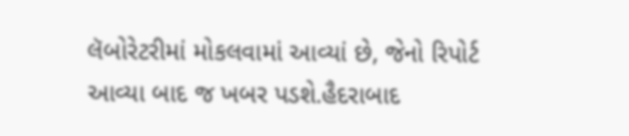લૅબોરેટરીમાં મોકલવામાં આવ્યાં છે, જેનો રિપોર્ટ આવ્યા બાદ જ ખબર પડશે.હૈદરાબાદ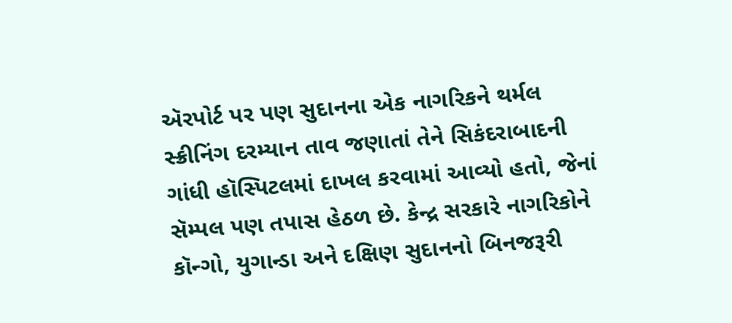ઍરપોર્ટ પર પણ સુદાનના એક નાગરિકને થર્મલ સ્ક્રીનિંગ દરમ્યાન તાવ જણાતાં તેને સિકંદરાબાદની ગાંધી હૉસ્પિટલમાં દાખલ કરવામાં આવ્યો હતો, જેનાં સૅમ્પલ પણ તપાસ હેઠળ છે. કેન્દ્ર સરકારે નાગરિકોને કૉન્ગો, યુગાન્ડા અને દક્ષિણ સુદાનનો બિનજરૂરી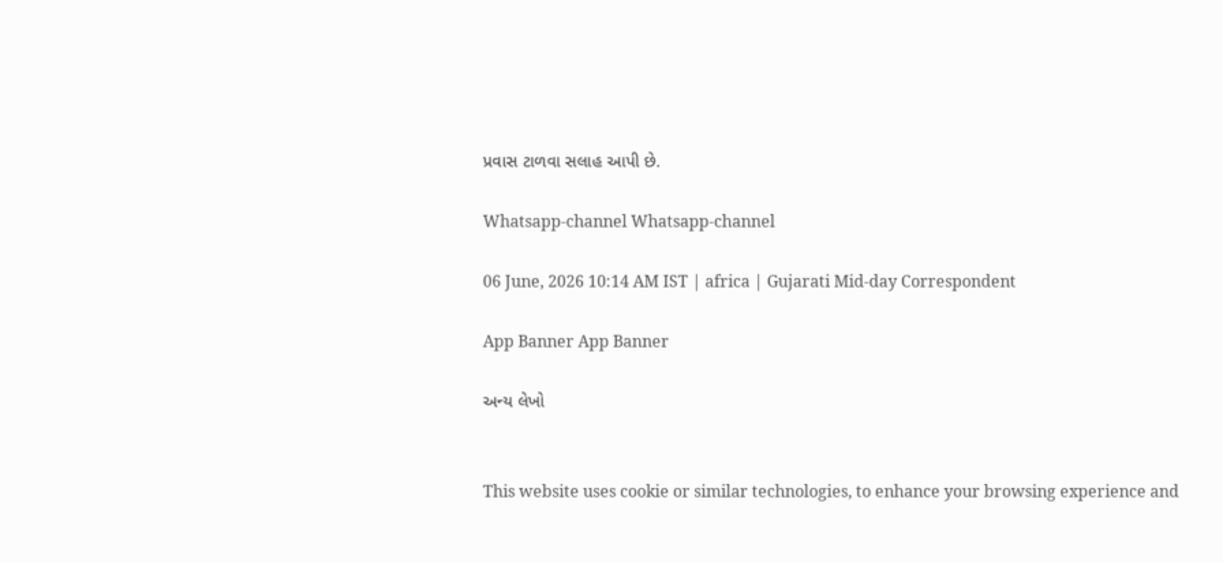પ્રવાસ ટાળવા સલાહ આપી છે.

Whatsapp-channel Whatsapp-channel

06 June, 2026 10:14 AM IST | africa | Gujarati Mid-day Correspondent

App Banner App Banner

અન્ય લેખો


This website uses cookie or similar technologies, to enhance your browsing experience and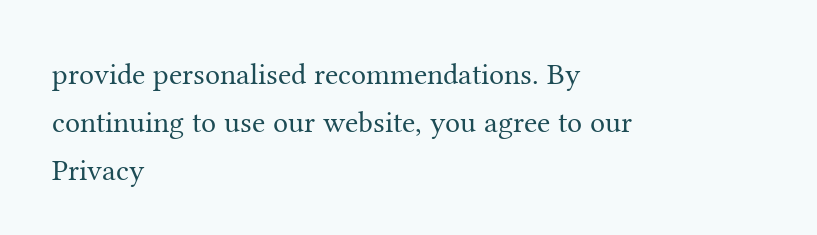provide personalised recommendations. By continuing to use our website, you agree to our Privacy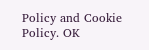Policy and Cookie Policy. OK